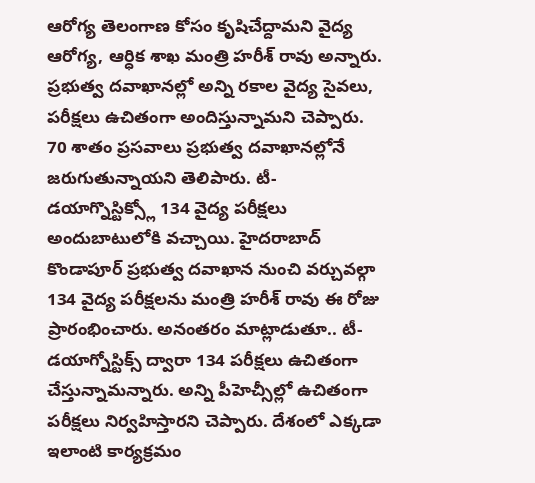ఆరోగ్య తెలంగాణ కోసం కృషిచేద్దామని వైద్య ఆరోగ్య, ఆర్ధిక శాఖ మంత్రి హరీశ్ రావు అన్నారు. ప్రభుత్వ దవాఖానల్లో అన్ని రకాల వైద్య సైవలు, పరీక్షలు ఉచితంగా అందిస్తున్నామని చెప్పారు. 70 శాతం ప్రసవాలు ప్రభుత్వ దవాఖానల్లోనే జరుగుతున్నాయని తెలిపారు. టీ-డయాగ్నొస్టిక్స్లో 134 వైద్య పరీక్షలు అందుబాటులోకి వచ్చాయి. హైదరాబాద్ కొండాపూర్ ప్రభుత్వ దవాఖాన నుంచి వర్చువల్గా 134 వైద్య పరీక్షలను మంత్రి హరీశ్ రావు ఈ రోజు ప్రారంభించారు. అనంతరం మాట్లాడుతూ.. టీ-డయాగ్నోస్టిక్స్ ద్వారా 134 పరీక్షలు ఉచితంగా చేస్తున్నామన్నారు. అన్ని పీహెచ్సీల్లో ఉచితంగా పరీక్షలు నిర్వహిస్తారని చెప్పారు. దేశంలో ఎక్కడా ఇలాంటి కార్యక్రమం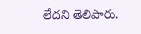లేదని తెలిపారు.